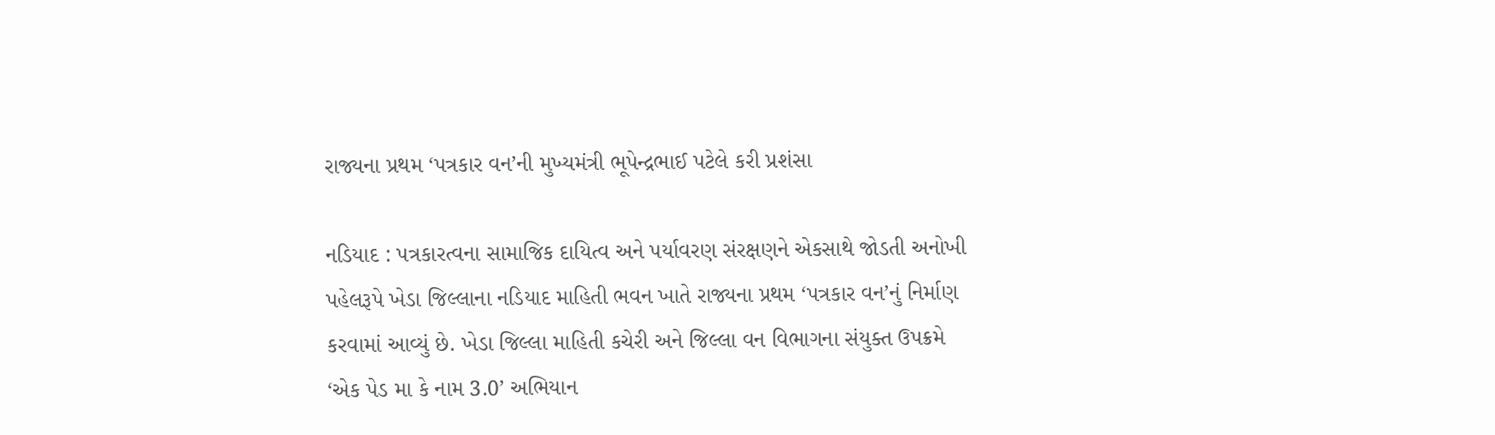રાજ્યના પ્રથમ ‘પત્રકાર વન’ની મુખ્યમંત્રી ભૂપેન્દ્રભાઈ પટેલે કરી પ્રશંસા

નડિયાદ : પત્રકારત્વના સામાજિક દાયિત્વ અને પર્યાવરણ સંરક્ષણને એકસાથે જોડતી અનોખી પહેલરૂપે ખેડા જિલ્લાના નડિયાદ માહિતી ભવન ખાતે રાજ્યના પ્રથમ ‘પત્રકાર વન’નું નિર્માણ કરવામાં આવ્યું છે. ખેડા જિલ્લા માહિતી કચેરી અને જિલ્લા વન વિભાગના સંયુક્ત ઉપક્રમે ‘એક પેડ મા કે નામ 3.0’ અભિયાન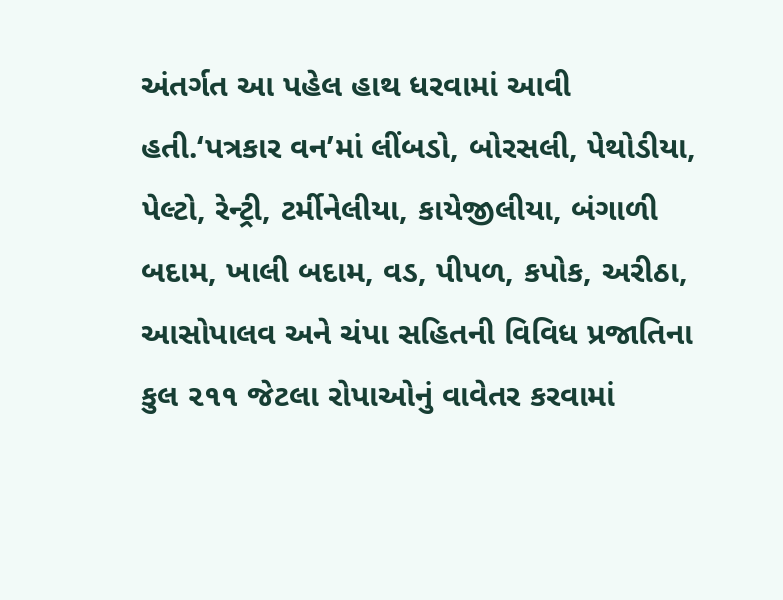અંતર્ગત આ પહેલ હાથ ધરવામાં આવી હતી.‘પત્રકાર વન’માં લીંબડો, બોરસલી, પેથોડીયા, પેલ્ટો, રેન્ટ્રી, ટર્મીનેલીયા, કાયેજીલીયા, બંગાળી બદામ, ખાલી બદામ, વડ, પીપળ, કપોક, અરીઠા, આસોપાલવ અને ચંપા સહિતની વિવિધ પ્રજાતિના કુલ ૨૧૧ જેટલા રોપાઓનું વાવેતર કરવામાં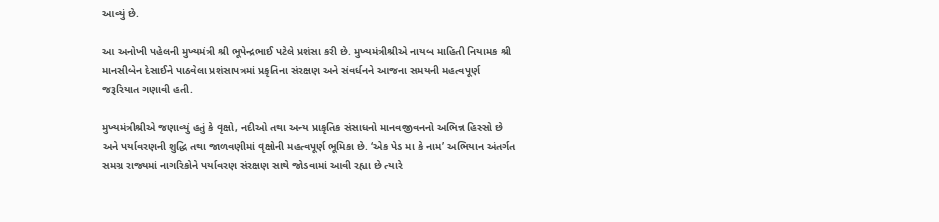આવ્યું છે.

આ અનોખી પહેલની મુખ્યમંત્રી શ્રી ભૂપેન્દ્રભાઈ પટેલે પ્રશંસા કરી છે. મુખ્યમંત્રીશ્રીએ નાયબ માહિતી નિયામક શ્રી માનસીબેન દેસાઈને પાઠવેલા પ્રશંસાપત્રમાં પ્રકૃતિના સંરક્ષણ અને સંવર્ધનને આજના સમયની મહત્વપૂર્ણ જરૂરિયાત ગણાવી હતી.

મુખ્યમંત્રીશ્રીએ જણાવ્યું હતું કે વૃક્ષો, નદીઓ તથા અન્ય પ્રાકૃતિક સંસાધનો માનવજીવનનો અભિન્ન હિસ્સો છે અને પર્યાવરણની શુદ્ધિ તથા જાળવણીમાં વૃક્ષોની મહત્વપૂર્ણ ભૂમિકા છે. ‘એક પેડ મા કે નામ’ અભિયાન અંતર્ગત સમગ્ર રાજ્યમાં નાગરિકોને પર્યાવરણ સંરક્ષણ સાથે જોડવામાં આવી રહ્યા છે ત્યારે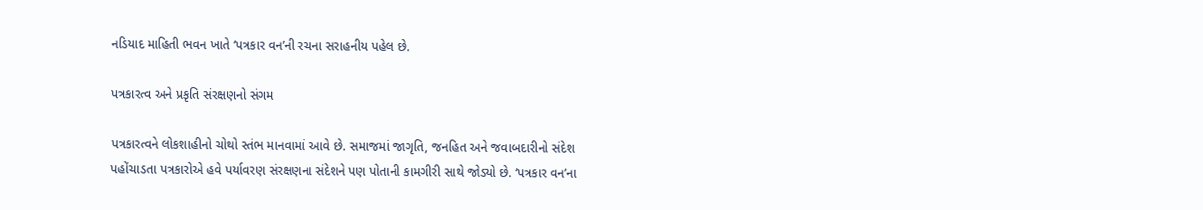નડિયાદ માહિતી ભવન ખાતે ‘પત્રકાર વન’ની રચના સરાહનીય પહેલ છે.

પત્રકારત્વ અને પ્રકૃતિ સંરક્ષણનો સંગમ

પત્રકારત્વને લોકશાહીનો ચોથો સ્તંભ માનવામાં આવે છે. સમાજમાં જાગૃતિ, જનહિત અને જવાબદારીનો સંદેશ પહોંચાડતા પત્રકારોએ હવે પર્યાવરણ સંરક્ષણના સંદેશને પણ પોતાની કામગીરી સાથે જોડ્યો છે. ‘પત્રકાર વન’ના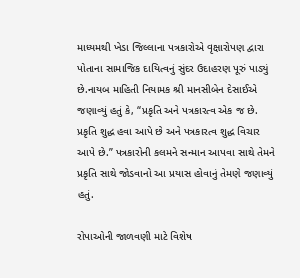માધ્યમથી ખેડા જિલ્લાના પત્રકારોએ વૃક્ષારોપણ દ્વારા પોતાના સામાજિક દાયિત્વનું સુંદર ઉદાહરણ પૂરું પાડ્યું છે.નાયબ માહિતી નિયામક શ્રી માનસીબેન દેસાઈએ જણાવ્યું હતું કે, “પ્રકૃતિ અને પત્રકારત્વ એક જ છે. પ્રકૃતિ શુદ્ધ હવા આપે છે અને પત્રકારત્વ શુદ્ધ વિચાર આપે છે.” પત્રકારોની કલમને સન્માન આપવા સાથે તેમને પ્રકૃતિ સાથે જોડવાનો આ પ્રયાસ હોવાનું તેમણે જણાવ્યું હતું.

રોપાઓની જાળવણી માટે વિશેષ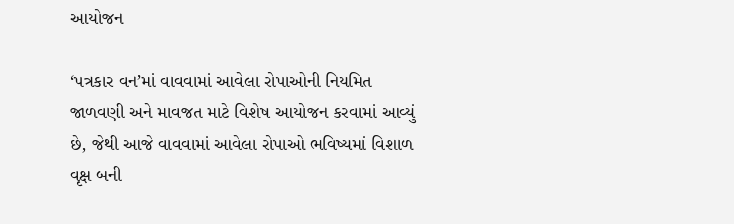આયોજન

‘પત્રકાર વન’માં વાવવામાં આવેલા રોપાઓની નિયમિત જાળવણી અને માવજત માટે વિશેષ આયોજન કરવામાં આવ્યું છે, જેથી આજે વાવવામાં આવેલા રોપાઓ ભવિષ્યમાં વિશાળ વૃક્ષ બની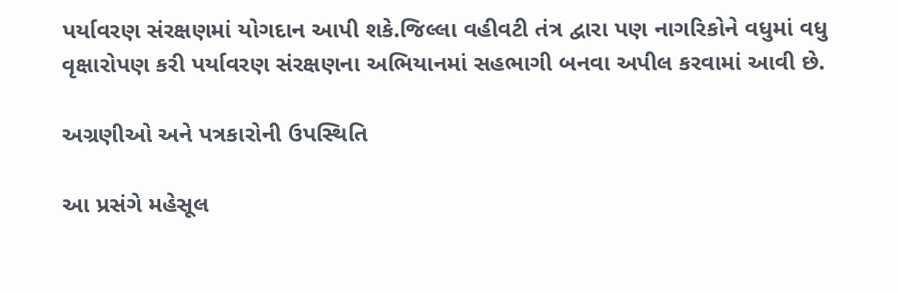પર્યાવરણ સંરક્ષણમાં યોગદાન આપી શકે.જિલ્લા વહીવટી તંત્ર દ્વારા પણ નાગરિકોને વધુમાં વધુ વૃક્ષારોપણ કરી પર્યાવરણ સંરક્ષણના અભિયાનમાં સહભાગી બનવા અપીલ કરવામાં આવી છે.

અગ્રણીઓ અને પત્રકારોની ઉપસ્થિતિ

આ પ્રસંગે મહેસૂલ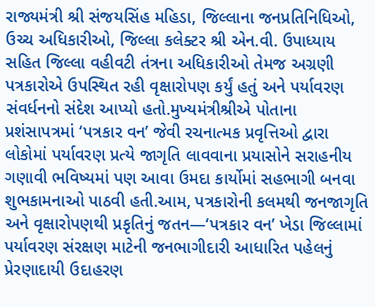રાજ્યમંત્રી શ્રી સંજયસિંહ મહિડા, જિલ્લાના જનપ્રતિનિધિઓ, ઉચ્ચ અધિકારીઓ, જિલ્લા કલેક્ટર શ્રી એન.વી. ઉપાધ્યાય સહિત જિલ્લા વહીવટી તંત્રના અધિકારીઓ તેમજ અગ્રણી પત્રકારોએ ઉપસ્થિત રહી વૃક્ષારોપણ કર્યું હતું અને પર્યાવરણ સંવર્ધનનો સંદેશ આપ્યો હતો.મુખ્યમંત્રીશ્રીએ પોતાના પ્રશંસાપત્રમાં ‘પત્રકાર વન’ જેવી રચનાત્મક પ્રવૃત્તિઓ દ્વારા લોકોમાં પર્યાવરણ પ્રત્યે જાગૃતિ લાવવાના પ્રયાસોને સરાહનીય ગણાવી ભવિષ્યમાં પણ આવા ઉમદા કાર્યોમાં સહભાગી બનવા શુભકામનાઓ પાઠવી હતી.આમ, પત્રકારોની કલમથી જનજાગૃતિ અને વૃક્ષારોપણથી પ્રકૃતિનું જતન—‘પત્રકાર વન’ ખેડા જિલ્લામાં પર્યાવરણ સંરક્ષણ માટેની જનભાગીદારી આધારિત પહેલનું પ્રેરણાદાયી ઉદાહરણ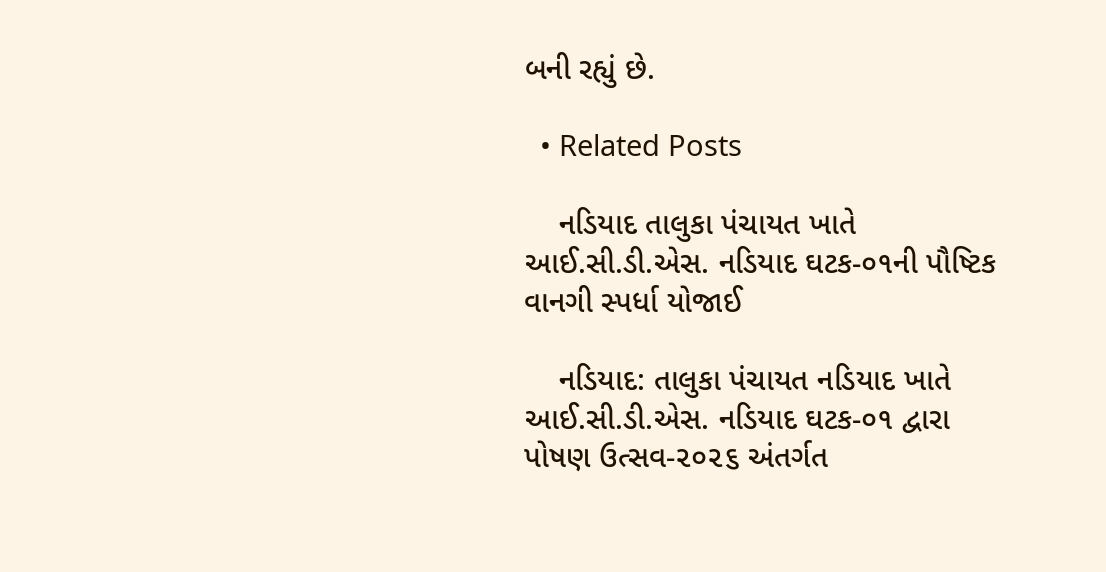બની રહ્યું છે.

  • Related Posts

    નડિયાદ તાલુકા પંચાયત ખાતે આઈ.સી.ડી.એસ. નડિયાદ ઘટક-૦૧ની પૌષ્ટિક વાનગી સ્પર્ધા યોજાઈ

    નડિયાદ: તાલુકા પંચાયત નડિયાદ ખાતે આઈ.સી.ડી.એસ. નડિયાદ ઘટક-૦૧ દ્વારા પોષણ ઉત્સવ-૨૦૨૬ અંતર્ગત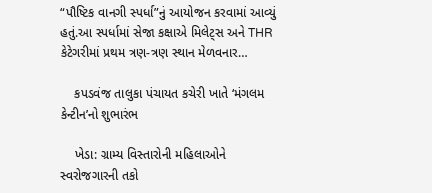“પૌષ્ટિક વાનગી સ્પર્ધા”નું આયોજન કરવામાં આવ્યું હતું.આ સ્પર્ધામાં સેજા કક્ષાએ મિલેટ્સ અને THR કેટેગરીમાં પ્રથમ ત્રણ-ત્રણ સ્થાન મેળવનાર…

    કપડવંજ તાલુકા પંચાયત કચેરી ખાતે ‘મંગલમ કેન્ટીન’નો શુભારંભ

    ખેડા: ગ્રામ્ય વિસ્તારોની મહિલાઓને સ્વરોજગારની તકો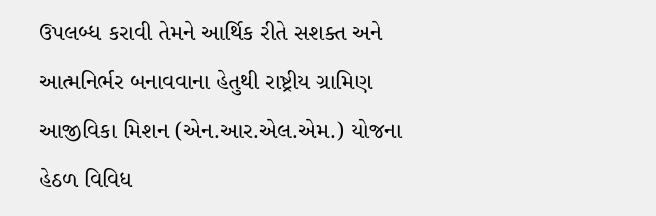ઉપલબ્ધ કરાવી તેમને આર્થિક રીતે સશક્ત અને આત્મનિર્ભર બનાવવાના હેતુથી રાષ્ટ્રીય ગ્રામિણ આજીવિકા મિશન (એન.આર.એલ.એમ.) યોજના હેઠળ વિવિધ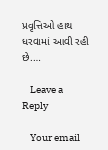પ્રવૃત્તિઓ હાથ ધરવામાં આવી રહી છે.…

    Leave a Reply

    Your email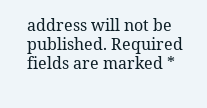address will not be published. Required fields are marked *